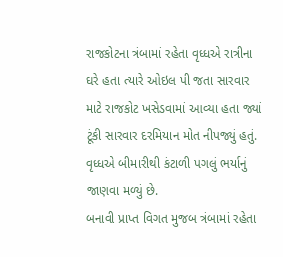રાજકોટના ત્રંબામાં રહેતા વૃધ્ધએ રાત્રીના ઘરે હતા ત્યારે ઓઇલ પી જતા સારવાર માટે રાજકોટ ખસેડવામાં આવ્યા હતા જ્યાં ટૂંકી સારવાર દરમિયાન મોત નીપજ્યું હતું. વૃધ્ધએ બીમારીથી કંટાળી પગલું ભર્યાનું જાણવા મળ્યું છે.
બનાવી પ્રાપ્ત વિગત મુજબ ત્રંબામાં રહેતા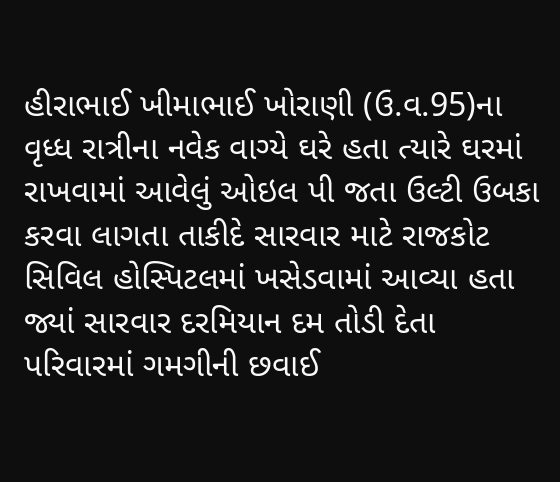હીરાભાઈ ખીમાભાઈ ખોરાણી (ઉ.વ.95)ના વૃધ્ધ રાત્રીના નવેક વાગ્યે ઘરે હતા ત્યારે ઘરમાં રાખવામાં આવેલું ઓઇલ પી જતા ઉલ્ટી ઉબકા કરવા લાગતા તાકીદે સારવાર માટે રાજકોટ સિવિલ હોસ્પિટલમાં ખસેડવામાં આવ્યા હતા જ્યાં સારવાર દરમિયાન દમ તોડી દેતા પરિવારમાં ગમગીની છવાઈ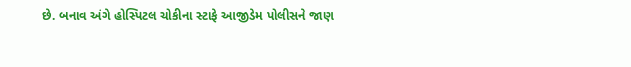છે. બનાવ અંગે હોસ્પિટલ ચોકીના સ્ટાફે આજીડેમ પોલીસને જાણ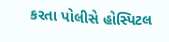કરતા પોલીસે હોસ્પિટલ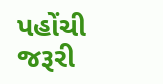પહોંચી જરૂરી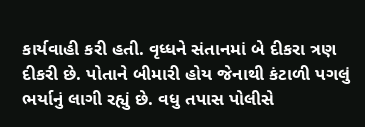કાર્યવાહી કરી હતી. વૃધ્ધને સંતાનમાં બે દીકરા ત્રણ દીકરી છે. પોતાને બીમારી હોય જેનાથી કંટાળી પગલું ભર્યાનું લાગી રહ્યું છે. વધુ તપાસ પોલીસે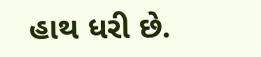હાથ ધરી છે.